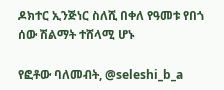ዶክተር ኢንጅነር ስለሺ በቀለ የዓመቱ የበጎ ሰው ሽልማት ተሸላሚ ሆኑ

የፎቶው ባለመብት, @seleshi_b_a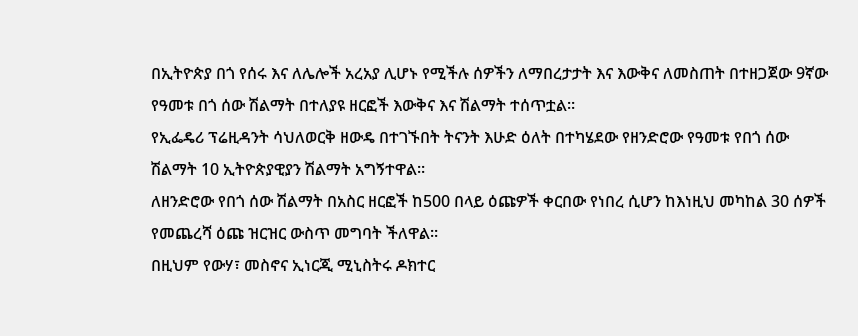በኢትዮጵያ በጎ የሰሩ እና ለሌሎች አረአያ ሊሆኑ የሚችሉ ሰዎችን ለማበረታታት እና እውቅና ለመስጠት በተዘጋጀው 9ኛው የዓመቱ በጎ ሰው ሽልማት በተለያዩ ዘርፎች እውቅና እና ሽልማት ተሰጥቷል።
የኢፌዴሪ ፕሬዚዳንት ሳህለወርቅ ዘውዴ በተገኙበት ትናንት እሁድ ዕለት በተካሄደው የዘንድሮው የዓመቱ የበጎ ሰው ሽልማት 10 ኢትዮጵያዊያን ሽልማት አግኝተዋል።
ለዘንድሮው የበጎ ሰው ሽልማት በአስር ዘርፎች ከ500 በላይ ዕጩዎች ቀርበው የነበረ ሲሆን ከእነዚህ መካከል 30 ሰዎች የመጨረሻ ዕጩ ዝርዝር ውስጥ መግባት ችለዋል።
በዚህም የውሃ፣ መስኖና ኢነርጂ ሚኒስትሩ ዶክተር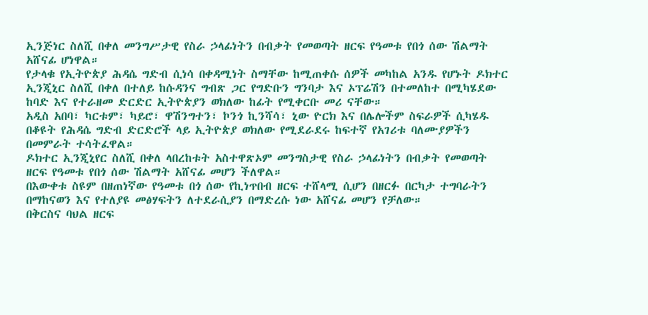ኢንጅነር ስለሺ በቀለ መንግሥታዊ የስራ ኃላፊነትን በብቃት የመወጣት ዘርፍ የዓመቱ የበጎ ሰው ሽልማት አሸናፊ ሆነዋል።
የታላቁ የኢትዮጵያ ሕዳሴ ግድብ ሲነሳ በቀዳሚነት ስማቸው ከሚጠቀሱ ሰዎች መካከል አንዱ የሆኑት ዶክተር ኢንጂኒር ስለሺ በቀለ በተለይ ከሱዳንና ግብጽ ጋር የግድቡን ግንባታ እና ኦፕሬሽን በተመለከተ በሚካሄደው ከባድ እና የተራዘመ ድርድር ኢትዮጵያን ወክለው ከፊት የሚቀርቡ መሪ ናቸው።
አዲስ አበባ፣ ካርቱም፣ ካይሮ፣ ዋሽንግተን፣ ኮንጎ ኪንሻሳ፣ ኒው ዮርክ እና በሌሎችም ስፍራዎች ሲካሄዱ በቆዩት የሕዳሴ ግድብ ድርድሮች ላይ ኢትዮጵያ ወክለው የሚደራደሩ ከፍተኛ የአገሪቱ ባለሙያዎችን በመምራት ተሳትፈዋል።
ዶክተር ኢንጂኒየር ስለሺ በቀለ ላበረከቱት አስተዋጽኦም መንግስታዊ የስራ ኃላፊነትን በብቃት የመወጣት ዘርፍ የዓመቱ የበጎ ሰው ሽልማት አሸናፊ መሆን ችለዋል።
በእውቀቱ ስዩም በዘጠነኛው የዓመቱ በጎ ሰው የኪነጥበብ ዘርፍ ተሸላሚ ሲሆን በዘርፉ በርካታ ተግባራትን በማከናወን እና የተለያዩ መፅሃፍትን ለተደራሲያን በማድረሱ ነው አሸናፊ መሆን የቻለው።
በቅርስና ባህል ዘርፍ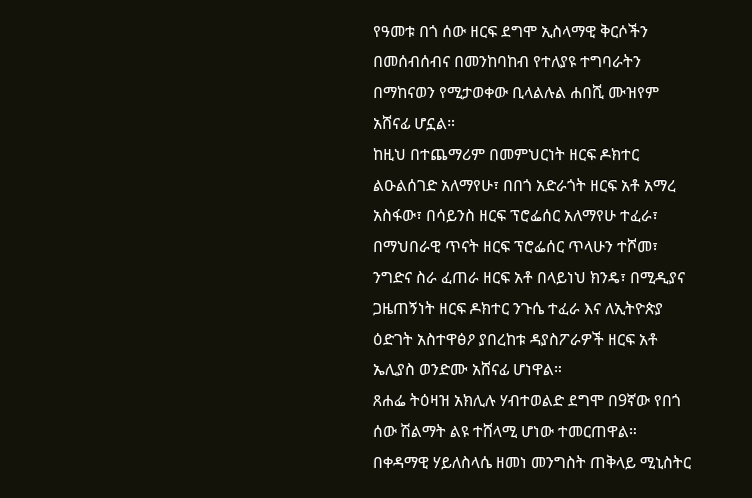የዓመቱ በጎ ሰው ዘርፍ ደግሞ ኢስላማዊ ቅርሶችን በመሰብሰብና በመንከባከብ የተለያዩ ተግባራትን በማከናወን የሚታወቀው ቢላልሉል ሐበሺ ሙዝየም አሸናፊ ሆኗል።
ከዚህ በተጨማሪም በመምህርነት ዘርፍ ዶክተር ልዑልሰገድ አለማየሁ፣ በበጎ አድራጎት ዘርፍ አቶ አማረ አስፋው፣ በሳይንስ ዘርፍ ፕሮፌሰር አለማየሁ ተፈራ፣ በማህበራዊ ጥናት ዘርፍ ፕሮፌሰር ጥላሁን ተሾመ፣ ንግድና ስራ ፈጠራ ዘርፍ አቶ በላይነህ ክንዴ፣ በሚዲያና ጋዜጠኝነት ዘርፍ ዶክተር ንጉሴ ተፈራ እና ለኢትዮጵያ ዕድገት አስተዋፅዖ ያበረከቱ ዳያስፖራዎች ዘርፍ አቶ ኤሊያስ ወንድሙ አሸናፊ ሆነዋል።
ጸሐፌ ትዕዛዝ አክሊሉ ሃብተወልድ ደግሞ በ9ኛው የበጎ ሰው ሽልማት ልዩ ተሸላሚ ሆነው ተመርጠዋል።
በቀዳማዊ ሃይለስላሴ ዘመነ መንግስት ጠቅላይ ሚኒስትር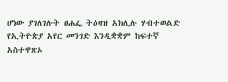ሆነው ያገለገሉት ፀሐፌ ትዕዛዝ አክሊሉ ሃብተወልድ የኢትዮጵያ አየር መንገድ እንዲቋቋም ከፍተኛ አስተዋጽኦ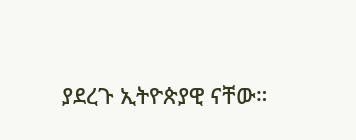ያደረጉ ኢትዮጵያዊ ናቸው።